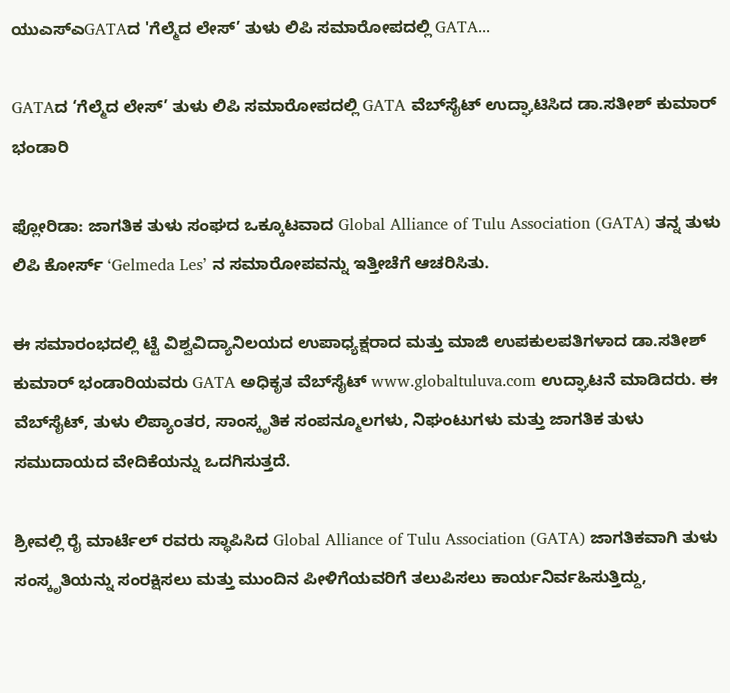ಯುಎಸ್‌ಎGATAದ 'ಗೆಲ್ಮೆದ ಲೇಸ್’ ತುಳು ಲಿಪಿ ಸಮಾರೋಪದಲ್ಲಿ GATA...

GATAದ ‘ಗೆಲ್ಮೆದ ಲೇಸ್’ ತುಳು ಲಿಪಿ ಸಮಾರೋಪದಲ್ಲಿ GATA ವೆಬ್‌ಸೈಟ್ ಉದ್ಘಾಟಿಸಿದ ಡಾ.ಸತೀಶ್ ಕುಮಾರ್ ಭಂಡಾರಿ

ಫ್ಲೋರಿಡಾ: ಜಾಗತಿಕ ತುಳು ಸಂಘದ ಒಕ್ಕೂಟವಾದ Global Alliance of Tulu Association (GATA) ತನ್ನ ತುಳು ಲಿಪಿ ಕೋರ್ಸ್ ‘Gelmeda Les’ ನ ಸಮಾರೋಪವನ್ನು ಇತ್ತೀಚೆಗೆ ಆಚರಿಸಿತು.

ಈ ಸಮಾರಂಭದಲ್ಲಿ ಟ್ಟೆ ವಿಶ್ವವಿದ್ಯಾನಿಲಯದ ಉಪಾಧ್ಯಕ್ಷರಾದ ಮತ್ತು ಮಾಜಿ ಉಪಕುಲಪತಿಗಳಾದ ಡಾ.ಸತೀಶ್ ಕುಮಾರ್ ಭಂಡಾರಿಯವರು GATA ಅಧಿಕೃತ ವೆಬ್‌ಸೈಟ್ www.globaltuluva.com ಉದ್ಘಾಟನೆ ಮಾಡಿದರು. ಈ ವೆಬ್‌ಸೈಟ್, ತುಳು ಲಿಪ್ಯಾಂತರ, ಸಾಂಸ್ಕೃತಿಕ ಸಂಪನ್ಮೂಲಗಳು, ನಿಘಂಟುಗಳು ಮತ್ತು ಜಾಗತಿಕ ತುಳು ಸಮುದಾಯದ ವೇದಿಕೆಯನ್ನು ಒದಗಿಸುತ್ತದೆ.

ಶ್ರೀವಲ್ಲಿ ರೈ ಮಾರ್ಟೆಲ್ ರವರು ಸ್ಥಾಪಿಸಿದ Global Alliance of Tulu Association (GATA) ಜಾಗತಿಕವಾಗಿ ತುಳು ಸಂಸ್ಕೃತಿಯನ್ನು ಸಂರಕ್ಷಿಸಲು ಮತ್ತು ಮುಂದಿನ ಪೀಳಿಗೆಯವರಿಗೆ ತಲುಪಿಸಲು ಕಾರ್ಯನಿರ್ವಹಿಸುತ್ತಿದ್ದು,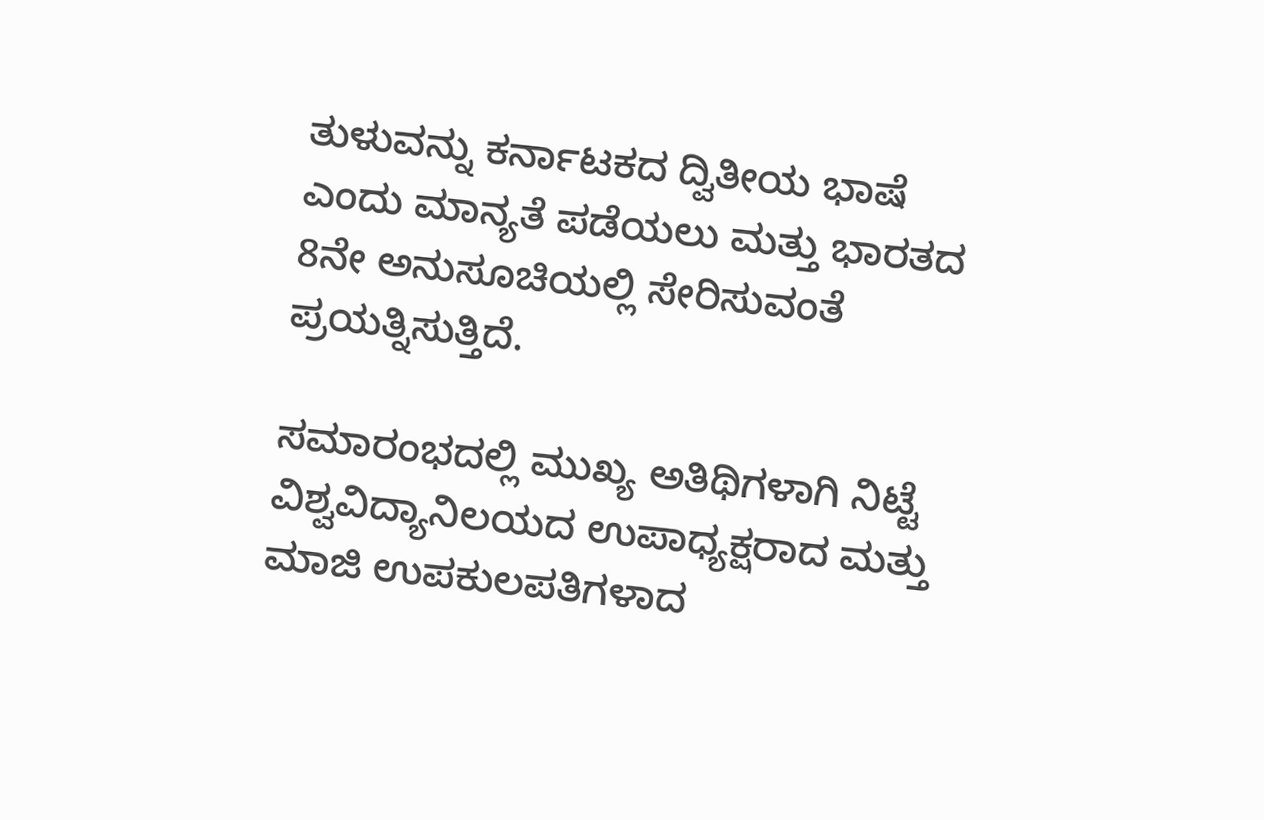ತುಳುವನ್ನು ಕರ್ನಾಟಕದ ದ್ವಿತೀಯ ಭಾಷೆ ಎಂದು ಮಾನ್ಯತೆ ಪಡೆಯಲು ಮತ್ತು ಭಾರತದ 8ನೇ ಅನುಸೂಚಿಯಲ್ಲಿ ಸೇರಿಸುವಂತೆ ಪ್ರಯತ್ನಿಸುತ್ತಿದೆ.

ಸಮಾರಂಭದಲ್ಲಿ ಮುಖ್ಯ ಅತಿಥಿಗಳಾಗಿ ನಿಟ್ಟೆ ವಿಶ್ವವಿದ್ಯಾನಿಲಯದ ಉಪಾಧ್ಯಕ್ಷರಾದ ಮತ್ತು ಮಾಜಿ ಉಪಕುಲಪತಿಗಳಾದ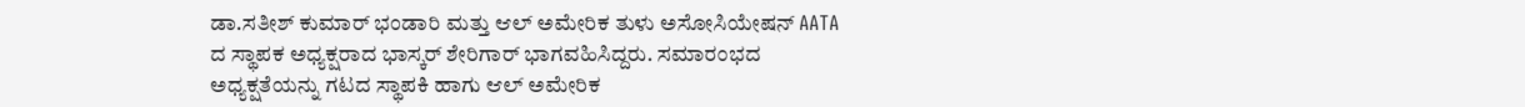ಡಾ.ಸತೀಶ್ ಕುಮಾರ್ ಭಂಡಾರಿ ಮತ್ತು ಆಲ್ ಅಮೇರಿಕ ತುಳು ಅಸೋಸಿಯೇಷನ್ AATA ದ ಸ್ಥಾಪಕ ಅಧ್ಯಕ್ಷರಾದ ಭಾಸ್ಕರ್ ಶೇರಿ‌ಗಾರ್ ಭಾಗವಹಿಸಿದ್ದರು. ಸಮಾರಂಭದ ಅಧ್ಯಕ್ಷತೆಯನ್ನು ಗಟದ ಸ್ಥಾಪಕಿ ಹಾಗು ಆಲ್ ಅಮೇರಿಕ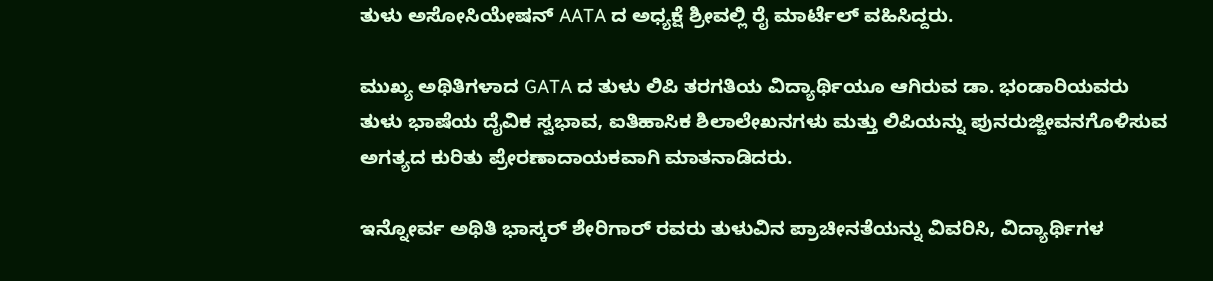ತುಳು ಅಸೋಸಿಯೇಷನ್ AATA ದ ಅಧ್ಯಕ್ಷೆ ಶ್ರೀವಲ್ಲಿ ರೈ ಮಾರ್ಟೆಲ್ ವಹಿಸಿದ್ದರು.

ಮುಖ್ಯ ಅಥಿತಿಗಳಾದ GATA ದ ತುಳು ಲಿಪಿ ತರಗತಿಯ ವಿದ್ಯಾರ್ಥಿಯೂ ಆಗಿರುವ ಡಾ. ಭಂಡಾರಿಯವರು ತುಳು ಭಾಷೆಯ ದೈವಿಕ ಸ್ವಭಾವ, ಐತಿಹಾಸಿಕ ಶಿಲಾಲೇಖನಗಳು ಮತ್ತು ಲಿಪಿಯನ್ನು ಪುನರುಜ್ಜೀವನಗೊಳಿಸುವ ಅಗತ್ಯದ ಕುರಿತು ಪ್ರೇರಣಾದಾಯಕವಾಗಿ ಮಾತನಾಡಿದರು.

ಇನ್ನೋರ್ವ ಅಥಿತಿ ಭಾಸ್ಕರ್ ಶೇರಿಗಾರ್ ರವರು ತುಳುವಿನ ಪ್ರಾಚೀನತೆಯನ್ನು ವಿವರಿಸಿ, ವಿದ್ಯಾರ್ಥಿಗಳ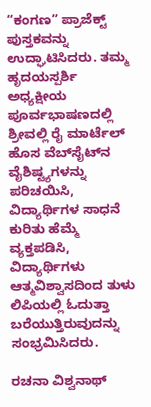“ಕಂಗಣ” ಪ್ರಾಜೆಕ್ಟ್ ಪುಸ್ತಕವನ್ನು ಉದ್ಘಾಟಿಸಿದರು. ತಮ್ಮ ಹೃದಯಸ್ಪರ್ಶಿ ಅಧ್ಯಕ್ಷೀಯ ಪೂರ್ವಭಾಷಣದಲ್ಲಿ ಶ್ರೀವಲ್ಲಿ ರೈ ಮಾರ್ಟೆಲ್ ಹೊಸ ವೆಬ್‌ಸೈಟ್‌ನ ವೈಶಿಷ್ಟ್ಯಗಳನ್ನು ಪರಿಚಯಿಸಿ, ವಿದ್ಯಾರ್ಥಿಗಳ ಸಾಧನೆ ಕುರಿತು ಹೆಮ್ಮೆ ವ್ಯಕ್ತಪಡಿಸಿ, ವಿದ್ಯಾರ್ಥಿಗಳು ಆತ್ಮವಿಶ್ವಾಸದಿಂದ ತುಳು ಲಿಪಿಯಲ್ಲಿ ಓದುತ್ತಾ ಬರೆಯುತ್ತಿರುವುದನ್ನು ಸಂಭ್ರಮಿಸಿದರು.

ರಚನಾ ವಿಶ್ವನಾಥ್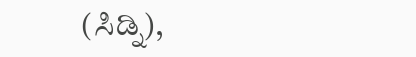(ಸಿಡ್ನಿ),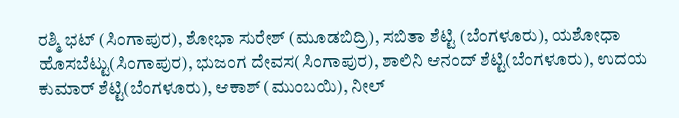ರಶ್ಮಿ ಭಟ್ (ಸಿಂಗಾಪುರ), ಶೋಭಾ ಸುರೇಶ್ (ಮೂಡಬಿದ್ರಿ), ಸಬಿತಾ ಶೆಟ್ಟಿ (ಬೆಂಗಳೂರು), ಯಶೋಧಾ ಹೊಸಬೆಟ್ಟು(ಸಿಂಗಾಪುರ), ಭುಜಂಗ ದೇವಸ(ಸಿಂಗಾಪುರ), ಶಾಲಿನಿ ಆನಂದ್ ಶೆಟ್ಟಿ(ಬೆಂಗಳೂರು), ಉದಯ ಕುಮಾರ್ ಶೆಟ್ಟಿ(ಬೆಂಗಳೂರು), ಆಕಾಶ್ (ಮುಂಬಯಿ), ನೀಲ್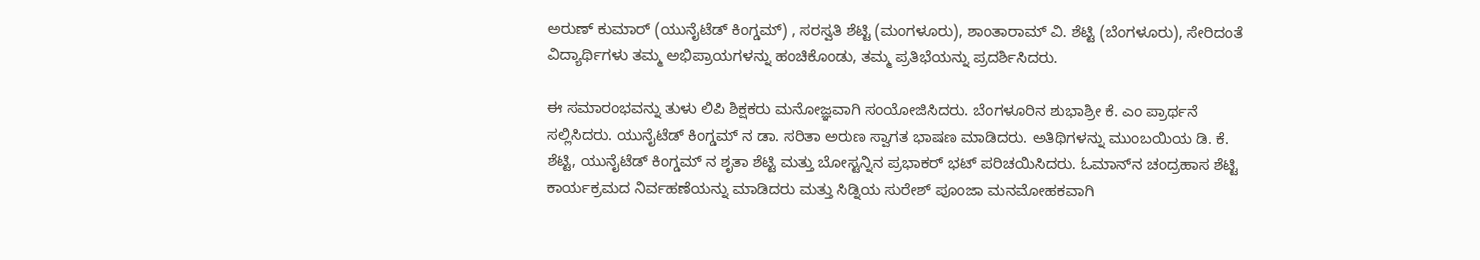ಅರುಣ್ ಕುಮಾರ್ (ಯುನೈಟೆಡ್ ಕಿಂಗ್ಡಮ್) , ಸರಸ್ವತಿ ಶೆಟ್ಟಿ (ಮಂಗಳೂರು), ಶಾಂತಾರಾಮ್ ವಿ. ಶೆಟ್ಟಿ (ಬೆಂಗಳೂರು), ಸೇರಿದಂತೆ ವಿದ್ಯಾರ್ಥಿಗಳು ತಮ್ಮ ಅಭಿಪ್ರಾಯಗಳನ್ನು ಹಂಚಿಕೊಂಡು, ತಮ್ಮ ಪ್ರತಿಭೆಯನ್ನು ಪ್ರದರ್ಶಿಸಿದರು.

ಈ ಸಮಾರಂಭವನ್ನು ತುಳು ಲಿಪಿ ಶಿಕ್ಷಕರು ಮನೋಜ್ಞವಾಗಿ ಸಂಯೋಜಿಸಿದರು. ಬೆಂಗಳೂರಿನ ಶುಭಾಶ್ರೀ ಕೆ. ಎಂ ಪ್ರಾರ್ಥನೆ ಸಲ್ಲಿಸಿದರು. ಯುನೈಟೆಡ್ ಕಿಂಗ್ಡಮ್ ನ ಡಾ. ಸರಿತಾ ಅರುಣ ಸ್ವಾಗತ ಭಾಷಣ ಮಾಡಿದರು. ಅತಿಥಿಗಳನ್ನು ಮುಂಬಯಿಯ ಡಿ. ಕೆ. ಶೆಟ್ಟಿ, ಯುನೈಟೆಡ್ ಕಿಂಗ್ಡಮ್ ನ ಶೃತಾ ಶೆಟ್ಟಿ ಮತ್ತು ಬೋಸ್ಟನ್ನಿನ ಪ್ರಭಾಕರ್ ಭಟ್ ಪರಿಚಯಿಸಿದರು. ಓಮಾನ್‌ನ ಚಂದ್ರಹಾಸ ಶೆಟ್ಟಿ ಕಾರ್ಯಕ್ರಮದ ನಿರ್ವಹಣೆಯನ್ನು ಮಾಡಿದರು ಮತ್ತು ಸಿಡ್ನಿಯ ಸುರೇಶ್ ಪೂಂಜಾ ಮನಮೋಹಕವಾಗಿ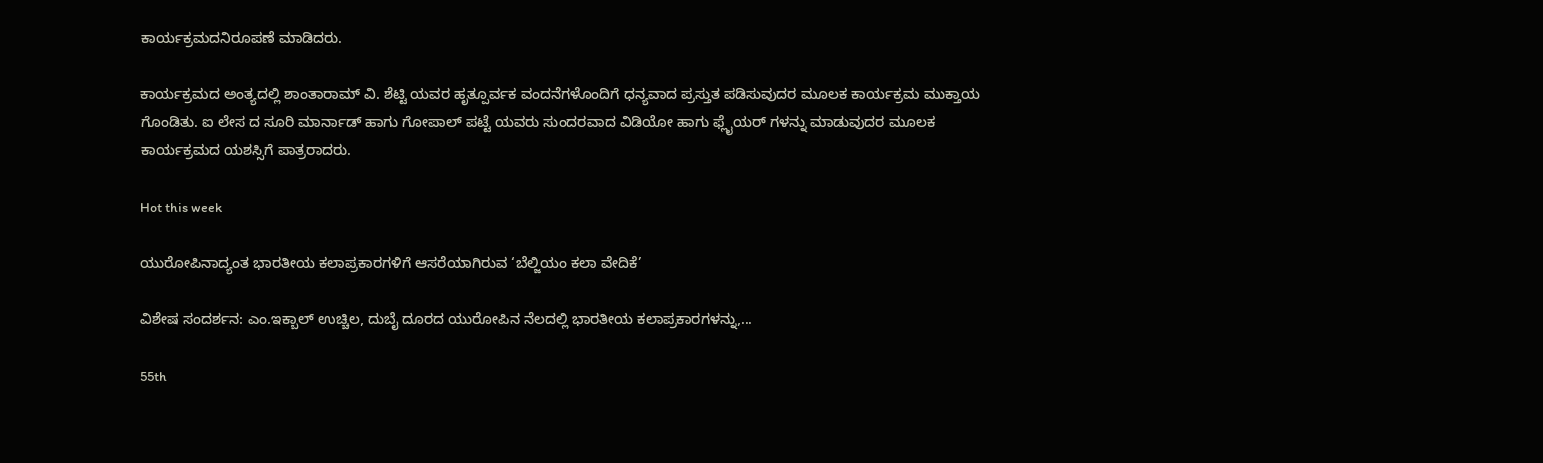ಕಾರ್ಯಕ್ರಮದನಿರೂಪಣೆ ಮಾಡಿದರು.

ಕಾರ್ಯಕ್ರಮದ ಅಂತ್ಯದಲ್ಲಿ ಶಾಂತಾರಾಮ್ ವಿ. ಶೆಟ್ಟಿ ಯವರ ಹೃತ್ಪೂರ್ವಕ ವಂದನೆಗಳೊಂದಿಗೆ ಧನ್ಯವಾದ ಪ್ರಸ್ತುತ ಪಡಿಸುವುದರ ಮೂಲಕ ಕಾರ್ಯಕ್ರಮ ಮುಕ್ತಾಯ ಗೊಂಡಿತು. ಐ ಲೇಸ ದ ಸೂರಿ ಮಾರ್ನಾಡ್ ಹಾಗು ಗೋಪಾಲ್ ಪಟ್ಟೆ ಯವರು ಸುಂದರವಾದ ವಿಡಿಯೋ ಹಾಗು ಫ್ಲೈಯರ್ ಗಳನ್ನು ಮಾಡುವುದರ ಮೂಲಕ ಕಾರ್ಯಕ್ರಮದ ಯಶಸ್ಸಿಗೆ ಪಾತ್ರರಾದರು.

Hot this week

ಯುರೋಪಿನಾದ್ಯಂತ ಭಾರತೀಯ ಕಲಾಪ್ರಕಾರಗಳಿಗೆ ಆಸರೆಯಾಗಿರುವ ‘ಬೆಲ್ಜಿಯಂ ಕಲಾ ವೇದಿಕೆ’

ವಿಶೇಷ ಸಂದರ್ಶನ: ಎಂ.ಇಕ್ಬಾಲ್ ಉಚ್ಚಿಲ, ದುಬೈ ದೂರದ ಯುರೋಪಿನ ನೆಲದಲ್ಲಿ ಭಾರತೀಯ ಕಲಾಪ್ರಕಾರಗಳನ್ನು,...

55th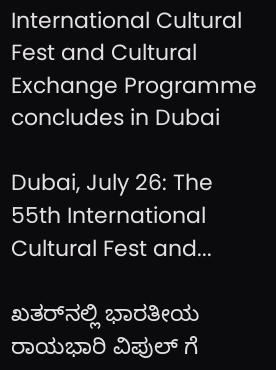International Cultural Fest and Cultural Exchange Programme concludes in Dubai

Dubai, July 26: The 55th International Cultural Fest and...

ಖತರ್‌ನಲ್ಲಿ ಭಾರತೀಯ ರಾಯಭಾರಿ ವಿಪುಲ್ ಗೆ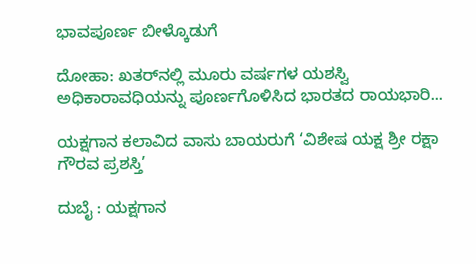ಭಾವಪೂರ್ಣ ಬೀಳ್ಕೊಡುಗೆ

ದೋಹಾ: ಖತರ್‌ನಲ್ಲಿ ಮೂರು ವರ್ಷಗಳ ಯಶಸ್ವಿ ಅಧಿಕಾರಾವಧಿಯನ್ನು ಪೂರ್ಣಗೊಳಿಸಿದ ಭಾರತದ ರಾಯಭಾರಿ...

ಯಕ್ಷಗಾನ ಕಲಾವಿದ ವಾಸು ಬಾಯರುಗೆ ‘ವಿಶೇಷ ಯಕ್ಷ ಶ್ರೀ ರಕ್ಷಾ ಗೌರವ ಪ್ರಶಸ್ತಿ’

ದುಬೈ : ಯಕ್ಷಗಾನ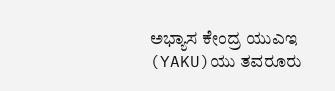ಅಭ್ಯಾಸ ಕೇಂದ್ರ ಯುಎಇ (YAKU)ಯು ತವರೂರು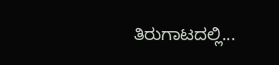ತಿರುಗಾಟದಲ್ಲಿ...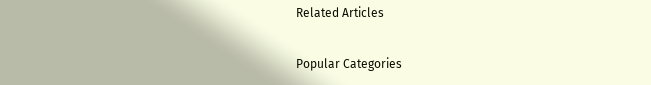Related Articles

Popular Categories